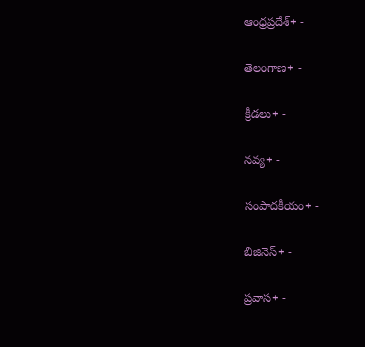ఆంధ్రప్రదేశ్+ -

తెలంగాణ+ -

క్రీడలు+ -

నవ్య+ -

సంపాదకీయం+ -

బిజినెస్+ -

ప్రవాస+ -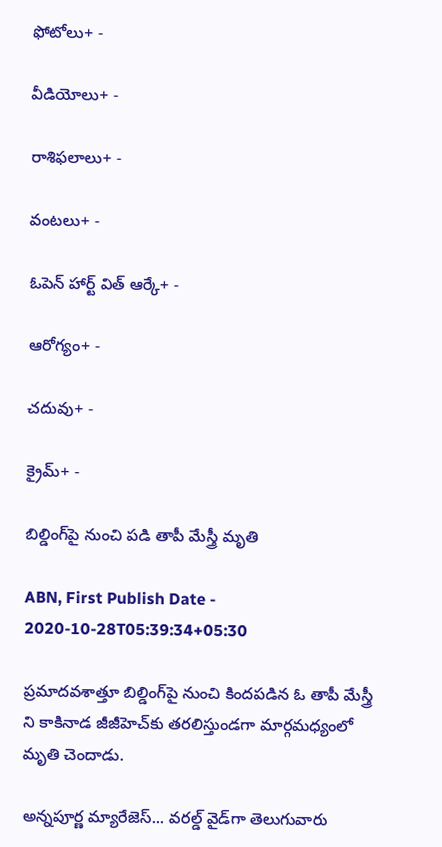ఫోటోలు+ -

వీడియోలు+ -

రాశిఫలాలు+ -

వంటలు+ -

ఓపెన్ హార్ట్ విత్ ఆర్కే+ -

ఆరోగ్యం+ -

చదువు+ -

క్రైమ్+ -

బిల్డింగ్‌పై నుంచి పడి తాపీ మేస్త్రీ మృతి

ABN, First Publish Date - 2020-10-28T05:39:34+05:30

ప్రమాదవశాత్తూ బిల్డింగ్‌పై నుంచి కిందపడిన ఓ తాపీ మేస్త్రీ ని కాకినాడ జీజీహెచ్‌కు తరలిస్తుండగా మార్గమధ్యంలో మృతి చెందాడు.

అన్నపూర్ణ మ్యారేజెస్... వరల్డ్ వైడ్‌గా తెలుగువారు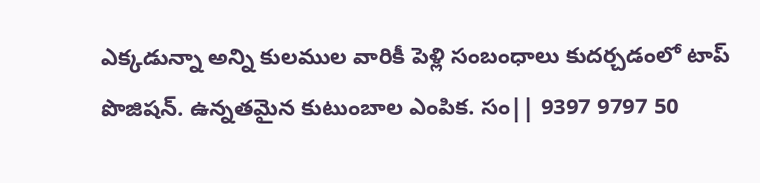ఎక్కడున్నా అన్ని కులముల వారికీ పెళ్లి సంబంధాలు కుదర్చడంలో టాప్ పొజిషన్. ఉన్నతమైన కుటుంబాల ఎంపిక. సం|| 9397 9797 50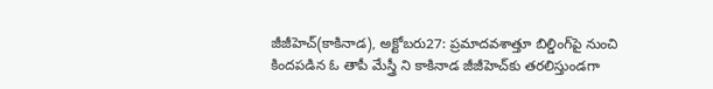జీజీహెచ్‌(కాకినాడ), అక్టోబరు27: ప్రమాదవశాత్తూ బిల్డింగ్‌పై నుంచి కిందపడిన ఓ తాపీ మేస్త్రీ ని కాకినాడ జీజీహెచ్‌కు తరలిస్తుండగా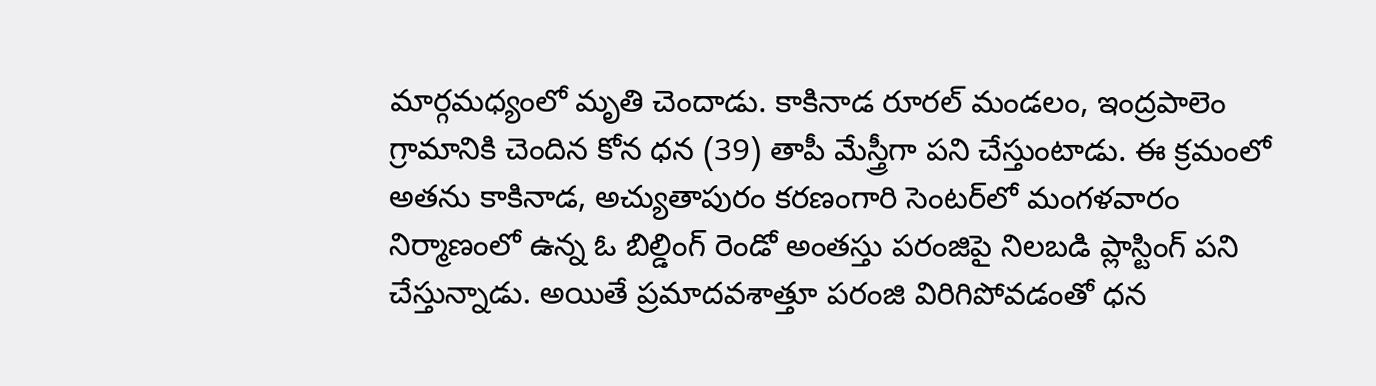మార్గమధ్యంలో మృతి చెందాడు. కాకినాడ రూరల్‌ మండలం, ఇంద్రపాలెం గ్రామానికి చెందిన కోన ధన (39) తాపీ మేస్త్రీగా పని చేస్తుంటాడు. ఈ క్రమంలో అతను కాకినాడ, అచ్యుతాపురం కరణంగారి సెంటర్‌లో మంగళవారం నిర్మాణంలో ఉన్న ఓ బిల్డింగ్‌ రెండో అంతస్తు పరంజిపై నిలబడి ప్లాస్టింగ్‌ పని చేస్తున్నాడు. అయితే ప్రమాదవశాత్తూ పరంజి విరిగిపోవడంతో ధన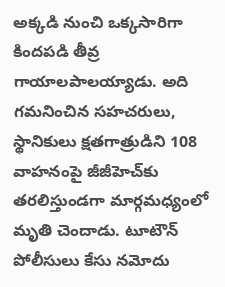అక్కడి నుంచి ఒక్కసారిగా కిందపడి తీవ్ర గాయాలపాలయ్యాడు. అది గమనించిన సహచరులు, స్థానికులు క్షతగాత్రుడిని 108 వాహనంపై జీజీహెచ్‌కు తరలిస్తుండగా మార్గమధ్యంలో మృతి చెందాడు. టూటౌన్‌ పోలీసులు కేసు నమోదు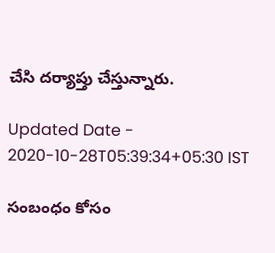చేసి దర్యాప్తు చేస్తున్నారు.

Updated Date - 2020-10-28T05:39:34+05:30 IST

సంబంధం కోసం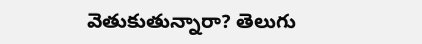వెతుకుతున్నారా? తెలుగు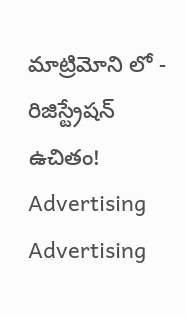మాట్రిమోని లో - రిజిస్ట్రేషన్ ఉచితం!
Advertising
Advertising